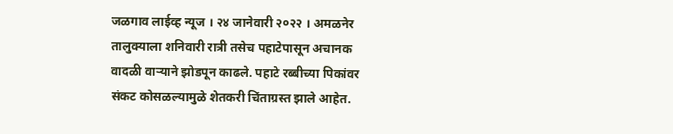जळगाव लाईव्ह न्यूज । २४ जानेवारी २०२२ । अमळनेर तालुक्याला शनिवारी रात्री तसेच पहाटेपासून अचानक वादळी वाऱ्याने झोडपून काढले. पहाटे रब्बीच्या पिकांवर संकट कोसळल्यामुळे शेतकरी चिंताग्रस्त झाले आहेत.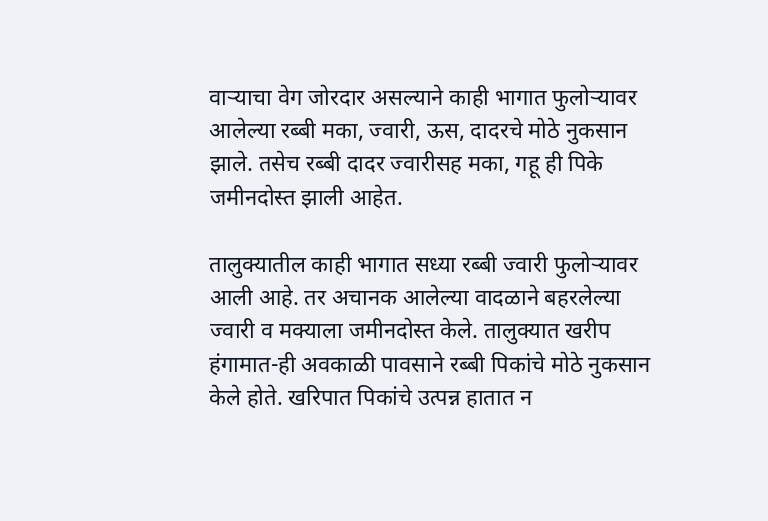वाऱ्याचा वेग जोरदार असल्याने काही भागात फुलोऱ्यावर आलेल्या रब्बी मका, ज्वारी, ऊस, दादरचे मोठे नुकसान झाले. तसेच रब्बी दादर ज्वारीसह मका, गहू ही पिके जमीनदोस्त झाली आहेत.

तालुक्यातील काही भागात सध्या रब्बी ज्वारी फुलोऱ्यावर आली आहे. तर अचानक आलेल्या वादळाने बहरलेल्या ज्वारी व मक्याला जमीनदोस्त केले. तालुक्यात खरीप हंगामात-ही अवकाळी पावसाने रब्बी पिकांचे मोठे नुकसान केले होते. खरिपात पिकांचे उत्पन्न हातात न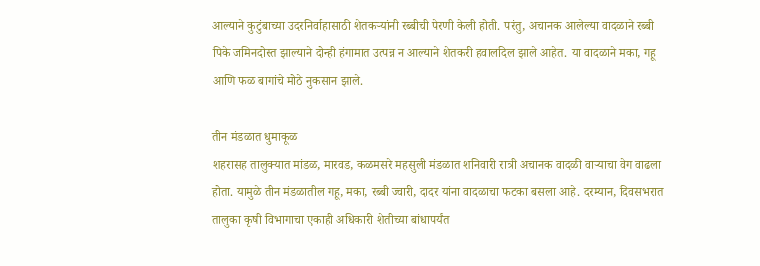आल्याने कुटुंबाच्या उदरनिर्वाहासाठी शेतकऱ्यांनी रब्बीची पेरणी केली होती. परंतु, अचानक आलेल्या वादळाने रब्बी पिके जमिनदोस्त झाल्याने दोन्ही हंगामात उत्पन्न न आल्याने शेतकरी हवालदिल झाले आहेत. या वादळाने मका, गहू आणि फळ बागांचे मोठे नुकसान झाले.

तीन मंडळात धुमाकूळ
शहरासह तालुक्यात मांडळ, मारवड, कळमसरे महसुली मंडळात शनिवारी रात्री अचानक वादळी वाऱ्याचा वेग वाढला होता. यामुळे तीन मंडळातील गहू, मका, रब्बी ज्वारी, दादर यांना वादळाचा फटका बसला आहे. दरम्यान, दिवसभरात तालुका कृषी विभागाचा एकाही अधिकारी शेतीच्या बांधापर्यंत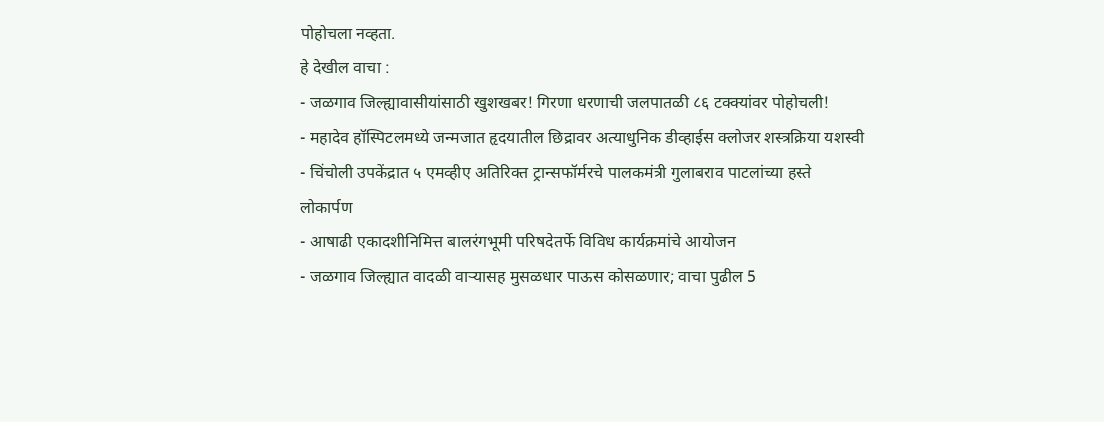पोहोचला नव्हता.
हे देखील वाचा :
- जळगाव जिल्ह्यावासीयांसाठी खुशखबर! गिरणा धरणाची जलपातळी ८६ टक्क्यांवर पोहोचली!
- महादेव हॉस्पिटलमध्ये जन्मजात हृदयातील छिद्रावर अत्याधुनिक डीव्हाईस क्लोजर शस्त्रक्रिया यशस्वी
- चिंचोली उपकेंद्रात ५ एमव्हीए अतिरिक्त ट्रान्सफॉर्मरचे पालकमंत्री गुलाबराव पाटलांच्या हस्ते लोकार्पण
- आषाढी एकादशीनिमित्त बालरंगभूमी परिषदेतर्फे विविध कार्यक्रमांचे आयोजन
- जळगाव जिल्ह्यात वादळी वाऱ्यासह मुसळधार पाऊस कोसळणार; वाचा पुढील 5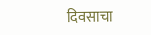दिवसाचा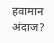हवामान अंदाज?